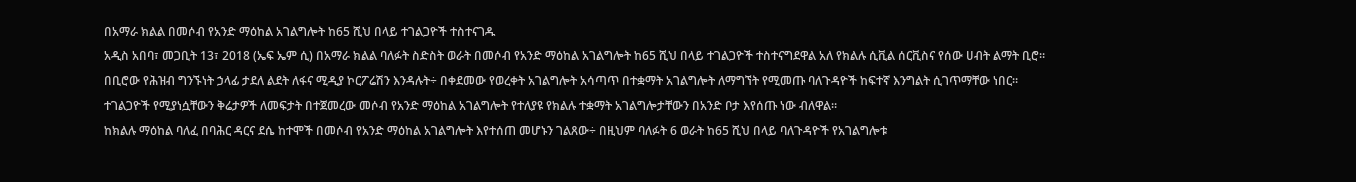በአማራ ክልል በመሶብ የአንድ ማዕከል አገልግሎት ከ65 ሺህ በላይ ተገልጋዮች ተስተናገዱ
አዲስ አበባ፣ መጋቢት 13፣ 2018 (ኤፍ ኤም ሲ) በአማራ ክልል ባለፉት ስድስት ወራት በመሶብ የአንድ ማዕከል አገልግሎት ከ65 ሺህ በላይ ተገልጋዮች ተስተናግደዋል አለ የክልሉ ሲቪል ሰርቪስና የሰው ሀብት ልማት ቢሮ።
በቢሮው የሕዝብ ግንኙነት ኃላፊ ታደለ ልደት ለፋና ሚዲያ ኮርፖሬሽን እንዳሉት÷ በቀደመው የወረቀት አገልግሎት አሳጣጥ በተቋማት አገልግሎት ለማግኘት የሚመጡ ባለጉዳዮች ከፍተኛ እንግልት ሲገጥማቸው ነበር።
ተገልጋዮች የሚያነሷቸውን ቅሬታዎች ለመፍታት በተጀመረው መሶብ የአንድ ማዕከል አገልግሎት የተለያዩ የክልሉ ተቋማት አገልግሎታቸውን በአንድ ቦታ እየሰጡ ነው ብለዋል።
ከክልሉ ማዕከል ባለፈ በባሕር ዳርና ደሴ ከተሞች በመሶብ የአንድ ማዕከል አገልግሎት እየተሰጠ መሆኑን ገልጸው÷ በዚህም ባለፉት 6 ወራት ከ65 ሺህ በላይ ባለጉዳዮች የአገልግሎቱ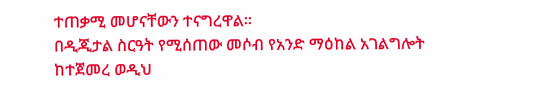ተጠቃሚ መሆናቸውን ተናግረዋል።
በዲጂታል ስርዓት የሚሰጠው መሶብ የአንድ ማዕከል አገልግሎት ከተጀመረ ወዲህ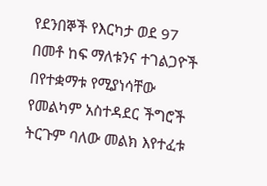የደንበኞች የእርካታ ወደ 97 በመቶ ከፍ ማለቱንና ተገልጋዮች በየተቋማቱ የሚያነሳቸው የመልካም አስተዳደር ችግሮች ትርጉም ባለው መልክ እየተፈቱ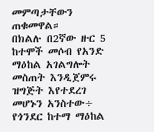መምጣታቸውን ጠቁመዋል።
በክልሉ በ2ኛው ዙር 5 ከተሞች መሶብ የአንድ ማዕከል አገልግሎት መስጠት እንዲጀምሩ ዝግጅት እየተደረገ መሆኑን አንስተው÷ የጎንደር ከተማ ማዕከል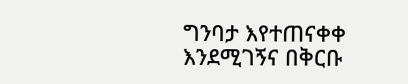ግንባታ እየተጠናቀቀ እንደሚገኝና በቅርቡ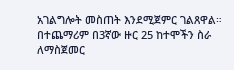አገልግሎት መስጠት እንደሚጀምር ገልጸዋል።
በተጨማሪም በ3ኛው ዙር 25 ከተሞችን ስራ ለማስጀመር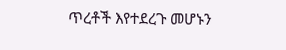ጥረቶች እየተደረጉ መሆኑን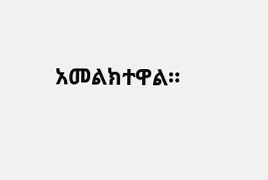አመልክተዋል።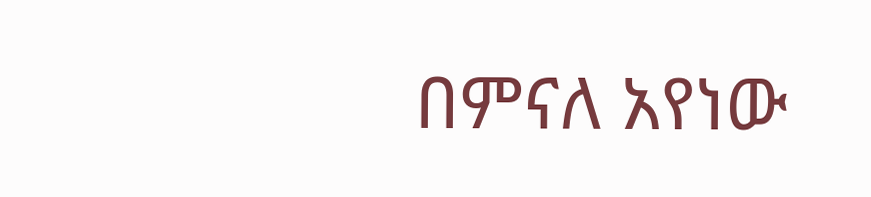በምናለ አየነው